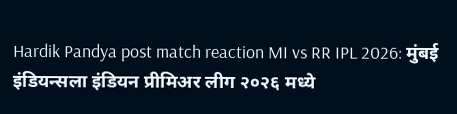Hardik Pandya post match reaction MI vs RR IPL 2026: मुंबई इंडियन्सला इंडियन प्रीमिअर लीग २०२६ मध्ये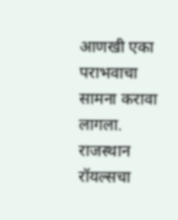आणखी एका पराभवाचा सामना करावा लागला. राजस्थान रॉयल्सचा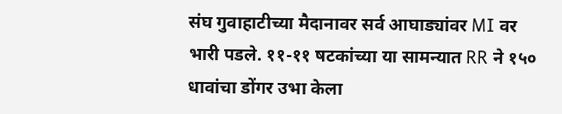संघ गुवाहाटीच्या मैदानावर सर्व आघाड्यांवर MI वर भारी पडले. ११-११ षटकांच्या या सामन्यात RR ने १५० धावांचा डोंगर उभा केला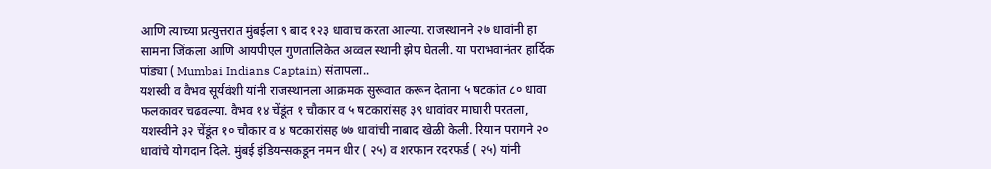आणि त्याच्या प्रत्युत्तरात मुंबईला ९ बाद १२३ धावाच करता आल्या. राजस्थानने २७ धावांनी हा सामना जिंकला आणि आयपीएल गुणतालिकेत अव्वल स्थानी झेप घेतली. या पराभवानंतर हार्दिक पांड्या ( Mumbai Indians Captain) संतापला..
यशस्वी व वैभव सूर्यवंशी यांनी राजस्थानला आक्रमक सुरूवात करून देताना ५ षटकांत ८० धावा फलकावर चढवल्या. वैभव १४ चेंडूंत १ चौकार व ५ षटकारांसह ३९ धावांवर माघारी परतला, यशस्वीने ३२ चेंडूंत १० चौकार व ४ षटकारांसह ७७ धावांची नाबाद खेळी केली. रियान परागने २० धावांचे योगदान दिले. मुंबई इंडियन्सकडून नमन धीर ( २५) व शरफान रदरफर्ड ( २५) यांनी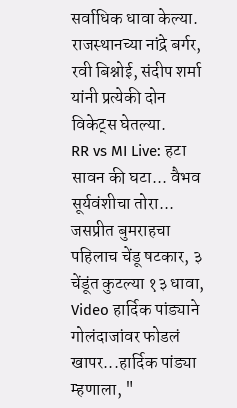सर्वाधिक धावा केल्या. राजस्थानच्या नांद्रे बर्गर, रवी बिश्नोई, संदीप शर्मा यांनी प्रत्येकी दोन विकेट्स घेतल्या.
RR vs MI Live: हटा सावन की घटा... वैभव सूर्यवंशीचा तोरा... जसप्रीत बुमराहचा पहिलाच चेंडू षटकार, ३ चेंडूंत कुटल्या १३ धावा, Video हार्दिक पांड्याने गोलंदाजांवर फोडलं खापर...हार्दिक पांड्या म्हणाला, "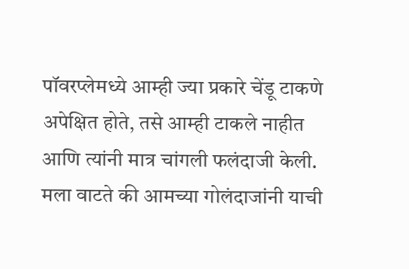पॉवरप्लेमध्ये आम्ही ज्या प्रकारे चेंडू टाकणे अपेक्षित होते, तसे आम्ही टाकले नाहीत आणि त्यांनी मात्र चांगली फलंदाजी केली. मला वाटते की आमच्या गोलंदाजांनी याची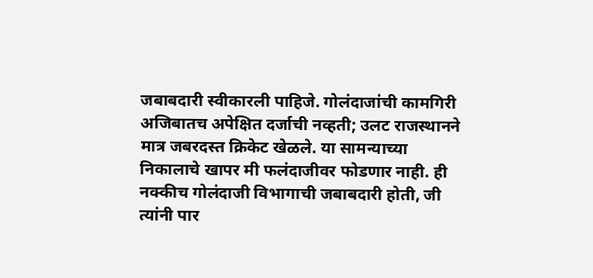जबाबदारी स्वीकारली पाहिजे. गोलंदाजांची कामगिरी अजिबातच अपेक्षित दर्जाची नव्हती; उलट राजस्थानने मात्र जबरदस्त क्रिकेट खेळले. या सामन्याच्या निकालाचे खापर मी फलंदाजीवर फोडणार नाही. ही नक्कीच गोलंदाजी विभागाची जबाबदारी होती, जी त्यांनी पार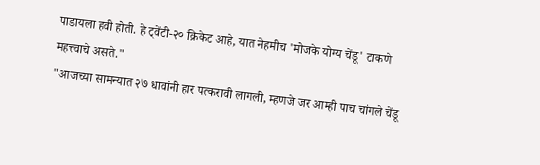पाडायला हवी होती. हे ट्वेंटी-२० क्रिकेट आहे, यात नेहमीच 'मोजके योग्य चेंडू' टाकणे महत्त्वाचे असते."
"आजच्या सामन्यात २७ धावांनी हार पत्करावी लागली, म्हणजे जर आम्ही पाच चांगले चेंडू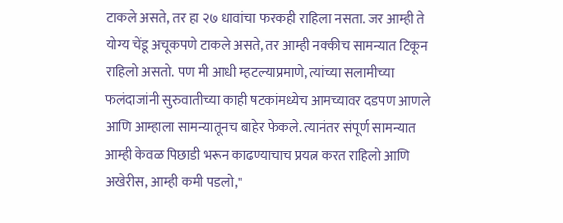टाकले असते, तर हा २७ धावांचा फरकही राहिला नसता. जर आम्ही ते योग्य चेंडू अचूकपणे टाकले असते, तर आम्ही नक्कीच सामन्यात टिकून राहिलो असतो. पण मी आधी म्हटल्याप्रमाणे, त्यांच्या सलामीच्या फलंदाजांनी सुरुवातीच्या काही षटकांमध्येच आमच्यावर दडपण आणले आणि आम्हाला सामन्यातूनच बाहेर फेकले. त्यानंतर संपूर्ण सामन्यात आम्ही केवळ पिछाडी भरून काढण्याचाच प्रयत्न करत राहिलो आणि अखेरीस, आम्ही कमी पडलो,"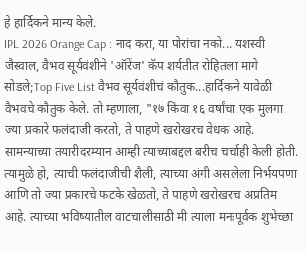हे हार्दिकने मान्य केले.
IPL 2026 Orange Cap : नाद करा, या पोरांचा नको... यशस्वी जैस्वाल, वैभव सूर्यवंशीने 'ऑरेंज' कॅप शर्यतीत रोहितला मागे सोडले;Top Five List वैभव सूर्यवंशीचं कौतुक...हार्दिकने यावेळी वैभवचे कौतुक केले. तो म्हणाला, "१७ किंवा १६ वर्षांचा एक मुलगा ज्या प्रकारे फलंदाजी करतो, ते पाहणे खरोखरच वेधक आहे. सामन्याच्या तयारीदरम्यान आम्ही त्याच्याबद्दल बरीच चर्चाही केली होती. त्यामुळे हो, त्याची फलंदाजीची शैली, त्याच्या अंगी असलेला निर्भयपणा आणि तो ज्या प्रकारचे फटके खेळतो, ते पाहणे खरोखरच अप्रतिम आहे. त्याच्या भविष्यातील वाटचालीसाठी मी त्याला मनःपूर्वक शुभेच्छा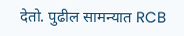देतो. पुढील सामन्यात RCB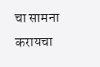चा सामना करायचा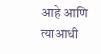आहे आणि त्याआधी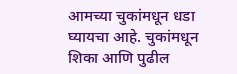आमच्या चुकांमधून धडा घ्यायचा आहे. चुकांमधून शिका आणि पुढील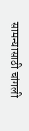सामन्यासाठी चांगली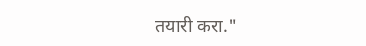तयारी करा."